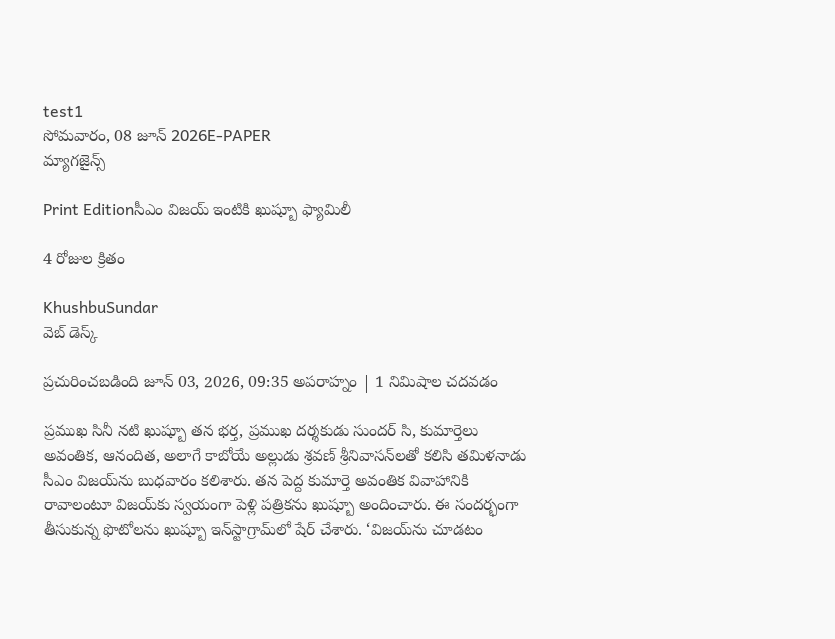test1
సోమవారం, 08 జూన్ 2026E-PAPER
మ్యాగజైన్స్

Print Editionసీఎం విజయ్‌ ఇంటికి ఖుష్బూ ఫ్యామిలీ

4 రోజుల క్రితం

KhushbuSundar
వెబ్ డెస్క్

ప్రచురించబడింది జూన్ 03, 2026, 09:35 అపరాహ్నం | 1 నిమిషాల చదవడం

ప్రముఖ సినీ నటి ఖుష్బూ తన భర్త, ప్రముఖ దర్శకుడు సుందర్ సి, కుమార్తెలు అవంతిక, ఆనందిత, అలాగే కాబోయే అల్లుడు శ్రవణ్ శ్రీనివాసన్‌లతో కలిసి తమిళనాడు సీఎం విజయ్‌ను బుధవారం కలిశారు. తన పెద్ద కుమార్తె అవంతిక వివాహానికి రావాలంటూ విజయ్‌కు స్వయంగా పెళ్లి పత్రికను ఖుష్బూ అందించారు. ఈ సందర్భంగా తీసుకున్న ఫొటోలను ఖుష్బూ ఇన్‌స్టాగ్రామ్‌లో షేర్ చేశారు. ‘విజయ్‌ను చూడటం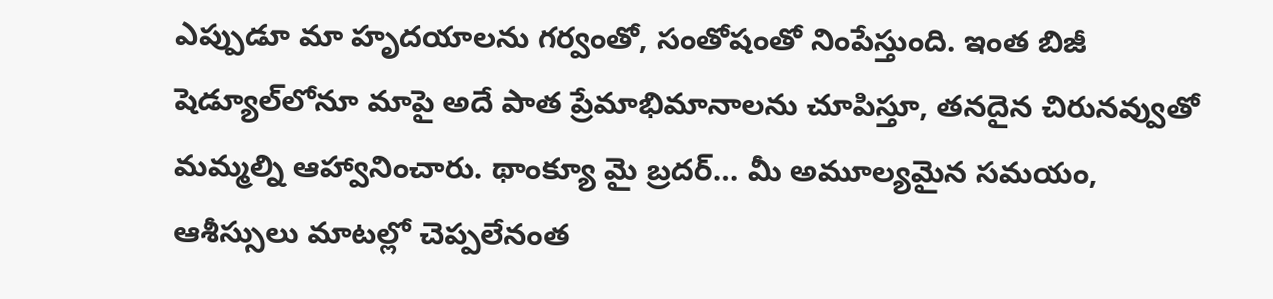ఎప్పుడూ మా హృదయాలను గర్వంతో, సంతోషంతో నింపేస్తుంది. ఇంత బిజీ షెడ్యూల్‌లోనూ మాపై అదే పాత ప్రేమాభిమానాలను చూపిస్తూ, తనదైన చిరునవ్వుతో మమ్మల్ని ఆహ్వానించారు. థాంక్యూ మై బ్రదర్… మీ అమూల్యమైన సమయం, ఆశీస్సులు మాటల్లో చెప్పలేనంత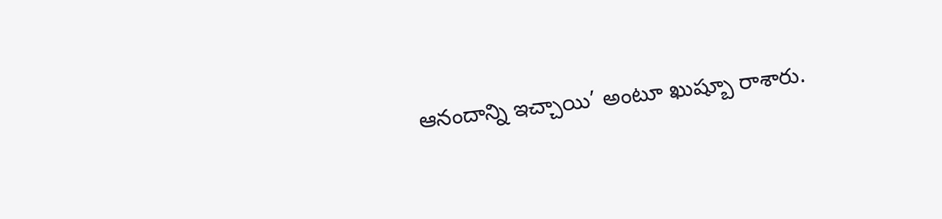ఆనందాన్ని ఇచ్చాయి’ అంటూ ఖుష్బూ రాశారు.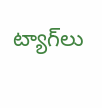ట్యాగ్‌లు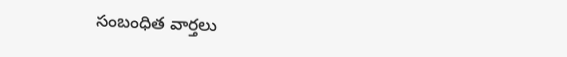సంబంధిత వార్తలు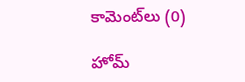కామెంట్‌లు (0)

హోమ్